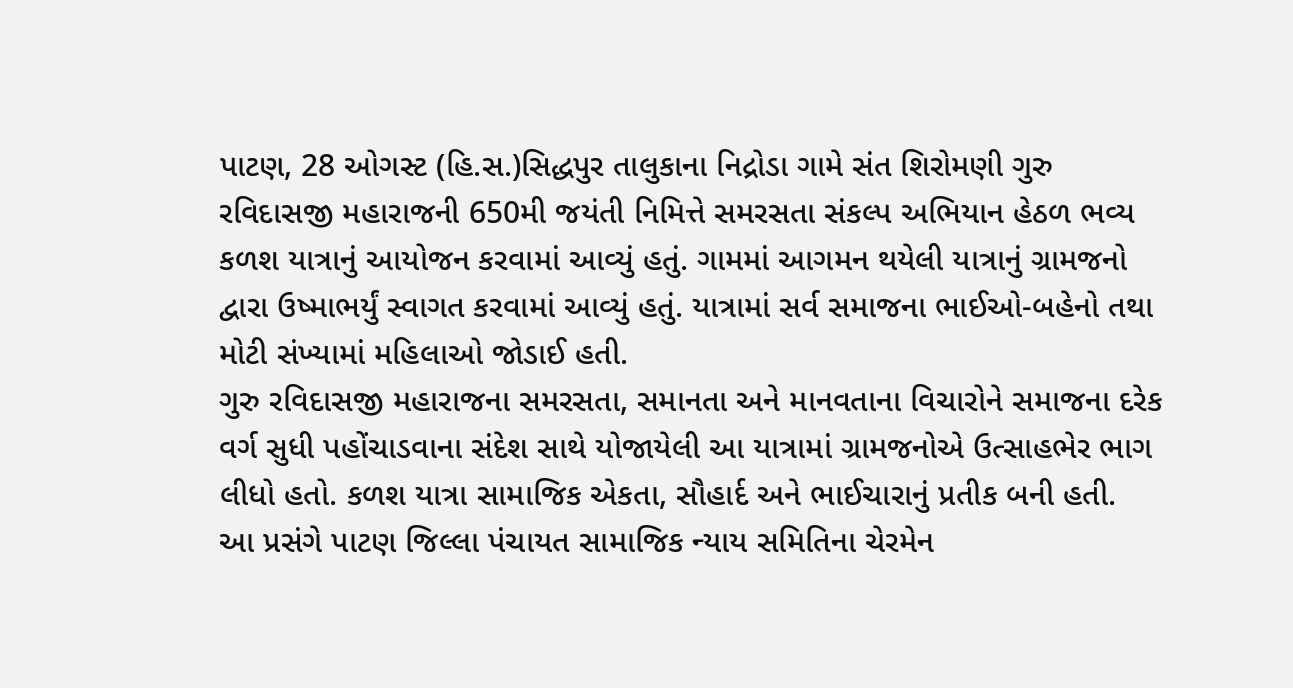પાટણ, 28 ઓગસ્ટ (હિ.સ.)સિદ્ધપુર તાલુકાના નિદ્રોડા ગામે સંત શિરોમણી ગુરુ રવિદાસજી મહારાજની 650મી જયંતી નિમિત્તે સમરસતા સંકલ્પ અભિયાન હેઠળ ભવ્ય કળશ યાત્રાનું આયોજન કરવામાં આવ્યું હતું. ગામમાં આગમન થયેલી યાત્રાનું ગ્રામજનો દ્વારા ઉષ્માભર્યું સ્વાગત કરવામાં આવ્યું હતું. યાત્રામાં સર્વ સમાજના ભાઈઓ-બહેનો તથા મોટી સંખ્યામાં મહિલાઓ જોડાઈ હતી.
ગુરુ રવિદાસજી મહારાજના સમરસતા, સમાનતા અને માનવતાના વિચારોને સમાજના દરેક વર્ગ સુધી પહોંચાડવાના સંદેશ સાથે યોજાયેલી આ યાત્રામાં ગ્રામજનોએ ઉત્સાહભેર ભાગ લીધો હતો. કળશ યાત્રા સામાજિક એકતા, સૌહાર્દ અને ભાઈચારાનું પ્રતીક બની હતી.
આ પ્રસંગે પાટણ જિલ્લા પંચાયત સામાજિક ન્યાય સમિતિના ચેરમેન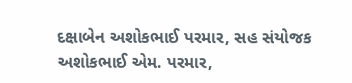દક્ષાબેન અશોકભાઈ પરમાર, સહ સંયોજક અશોકભાઈ એમ. પરમાર,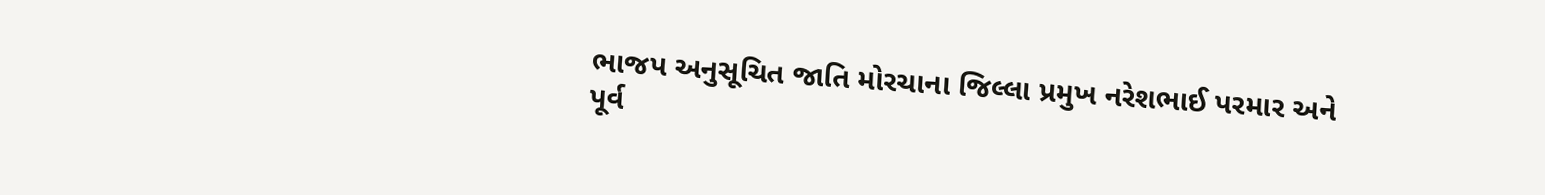ભાજપ અનુસૂચિત જાતિ મોરચાના જિલ્લા પ્રમુખ નરેશભાઈ પરમાર અને પૂર્વ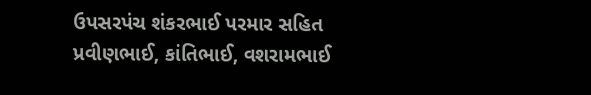ઉપસરપંચ શંકરભાઈ પરમાર સહિત પ્રવીણભાઈ, કાંતિભાઈ, વશરામભાઈ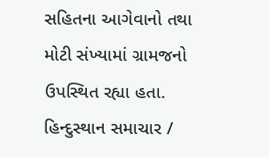સહિતના આગેવાનો તથા મોટી સંખ્યામાં ગ્રામજનો ઉપસ્થિત રહ્યા હતા.
હિન્દુસ્થાન સમાચાર /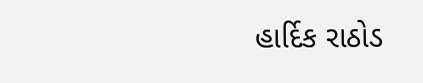હાર્દિક રાઠોડ